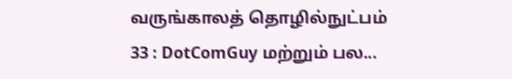வருங்காலத் தொழில்நுட்பம் 33 : DotComGuy மற்றும் பல...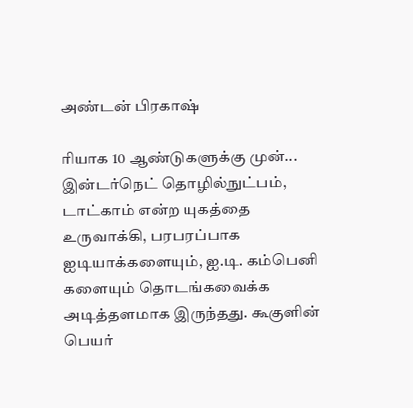அண்டன் பிரகாஷ்

ரியாக 10 ஆண்டுகளுக்கு முன்... இன்டர்நெட் தொழில்நுட்பம், டாட்காம் என்ற யுகத்தை உருவாக்கி, பரபரப்பாக ஐடியாக்களையும், ஐ.டி. கம்பெனி களையும் தொடங்கவைக்க அடித்தளமாக இருந்தது. கூகுளின் பெயர்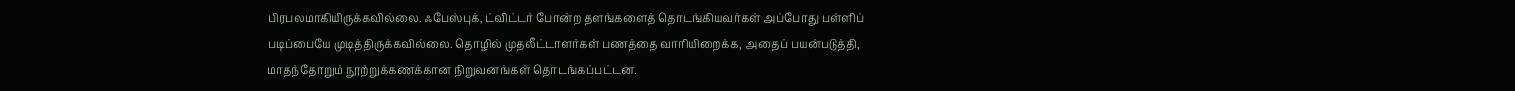பிரபலமாகியிருக்கவில்லை. ஃபேஸ்புக், ட்விட்டர் போன்ற தளங்களைத் தொடங்கியவர்கள் அப்போது பள்ளிப் படிப்பையே முடித்திருக்கவில்லை. தொழில் முதலீட்டாளர்கள் பணத்தை வாரியிறைக்க, அதைப் பயன்படுத்தி, மாதந்தோறும் நூற்றுக்கணக்கான நிறுவனங்கள் தொடங்கப்பட்டன.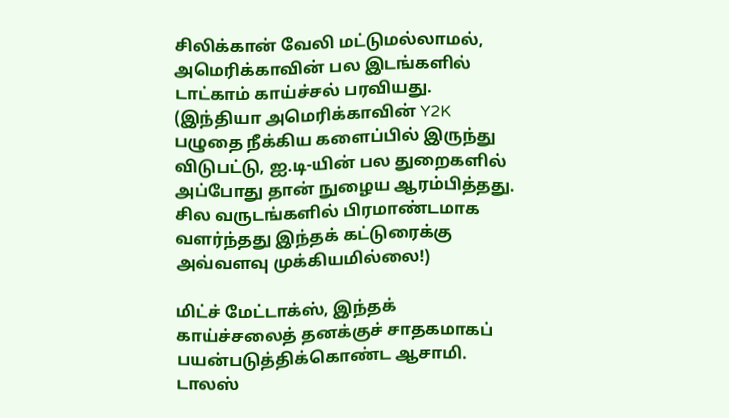சிலிக்கான் வேலி மட்டுமல்லாமல், அமெரிக்காவின் பல இடங்களில் டாட்காம் காய்ச்சல் பரவியது. (இந்தியா அமெரிக்காவின் Y2K பழுதை நீக்கிய களைப்பில் இருந்து விடுபட்டு, ஐ.டி-யின் பல துறைகளில் அப்போது தான் நுழைய ஆரம்பித்தது. சில வருடங்களில் பிரமாண்டமாக வளர்ந்தது இந்தக் கட்டுரைக்கு அவ்வளவு முக்கியமில்லை!)

மிட்ச் மேட்டாக்ஸ், இந்தக் காய்ச்சலைத் தனக்குச் சாதகமாகப் பயன்படுத்திக்கொண்ட ஆசாமி. டாலஸ்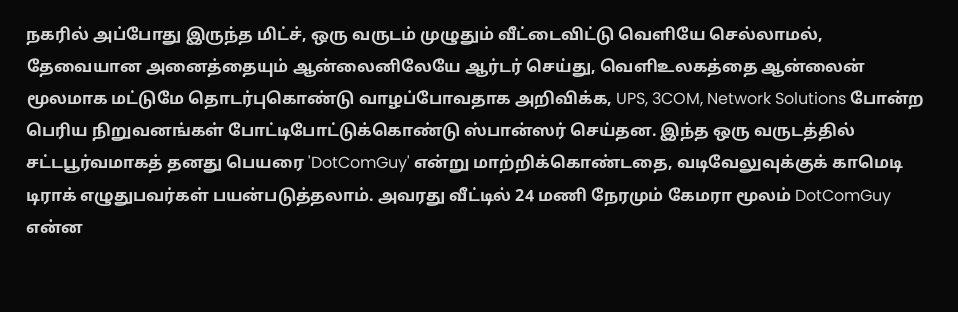நகரில் அப்போது இருந்த மிட்ச், ஒரு வருடம் முழுதும் வீட்டைவிட்டு வெளியே செல்லாமல், தேவையான அனைத்தையும் ஆன்லைனிலேயே ஆர்டர் செய்து, வெளிஉலகத்தை ஆன்லைன் மூலமாக மட்டுமே தொடர்புகொண்டு வாழப்போவதாக அறிவிக்க, UPS, 3COM, Network Solutions போன்ற பெரிய நிறுவனங்கள் போட்டிபோட்டுக்கொண்டு ஸ்பான்ஸர் செய்தன. இந்த ஒரு வருடத்தில் சட்டபூர்வமாகத் தனது பெயரை 'DotComGuy' என்று மாற்றிக்கொண்டதை, வடிவேலுவுக்குக் காமெடி டிராக் எழுதுபவர்கள் பயன்படுத்தலாம். அவரது வீட்டில் 24 மணி நேரமும் கேமரா மூலம் DotComGuy என்ன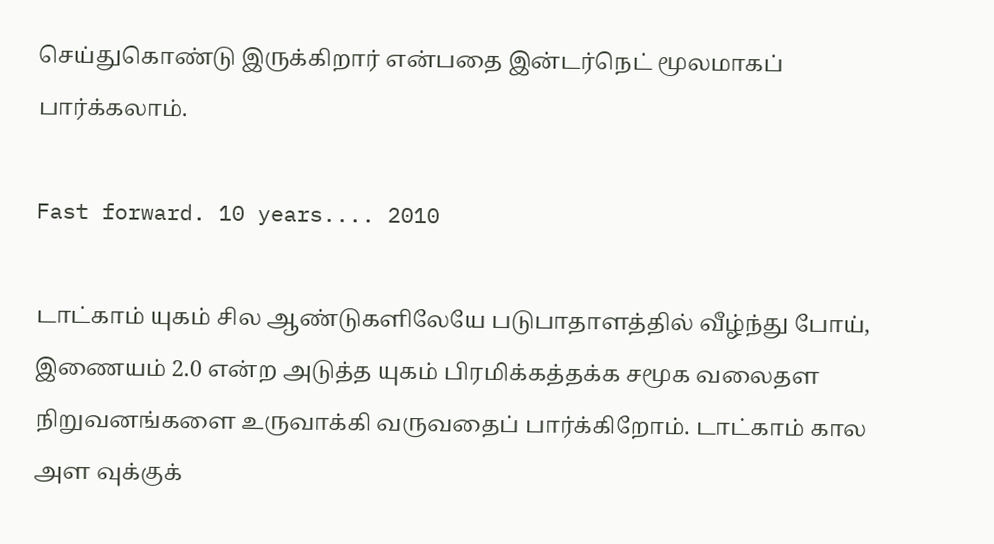செய்துகொண்டு இருக்கிறார் என்பதை இன்டர்நெட் மூலமாகப் பார்க்கலாம்.

Fast forward. 10 years.... 2010

டாட்காம் யுகம் சில ஆண்டுகளிலேயே படுபாதாளத்தில் வீழ்ந்து போய், இணையம் 2.0 என்ற அடுத்த யுகம் பிரமிக்கத்தக்க சமூக வலைதள நிறுவனங்களை உருவாக்கி வருவதைப் பார்க்கிறோம். டாட்காம் கால அள வுக்குக்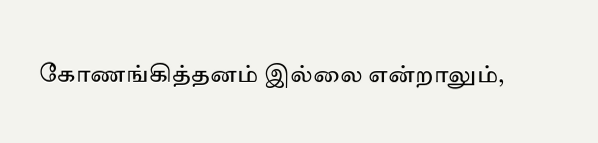கோணங்கித்தனம் இல்லை என்றாலும்,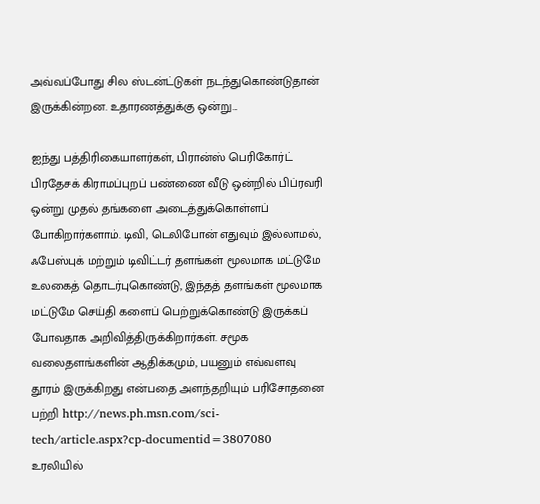அவ்வப்போது சில ஸ்டன்ட்டுகள் நடந்துகொண்டுதான் இருக்கின்றன. உதாரணத்துக்கு ஒன்று...

ஐந்து பத்திரிகையாளர்கள், பிரான்ஸ் பெரிகோர்ட் பிரதேசக் கிராமப்புறப் பண்ணை வீடு ஒன்றில் பிப்ரவரி ஒன்று முதல் தங்களை அடைத்துக்கொள்ளப் போகிறார்களாம். டிவி, டெலிபோன் எதுவும் இல்லாமல், ஃபேஸ்புக் மற்றும் டிவிட்டர் தளங்கள் மூலமாக மட்டுமே உலகைத் தொடர்புகொண்டு, இந்தத் தளங்கள் மூலமாக மட்டுமே செய்தி களைப் பெற்றுக்கொண்டு இருக்கப் போவதாக அறிவித்திருக்கிறார்கள். சமூக வலைதளங்களின் ஆதிக்கமும், பயனும் எவ்வளவு தூரம் இருக்கிறது என்பதை அளந்தறியும் பரிசோதனை பற்றி http://news.ph.msn.com/sci-tech/article.aspx?cp-documentid=3807080 உரலியில்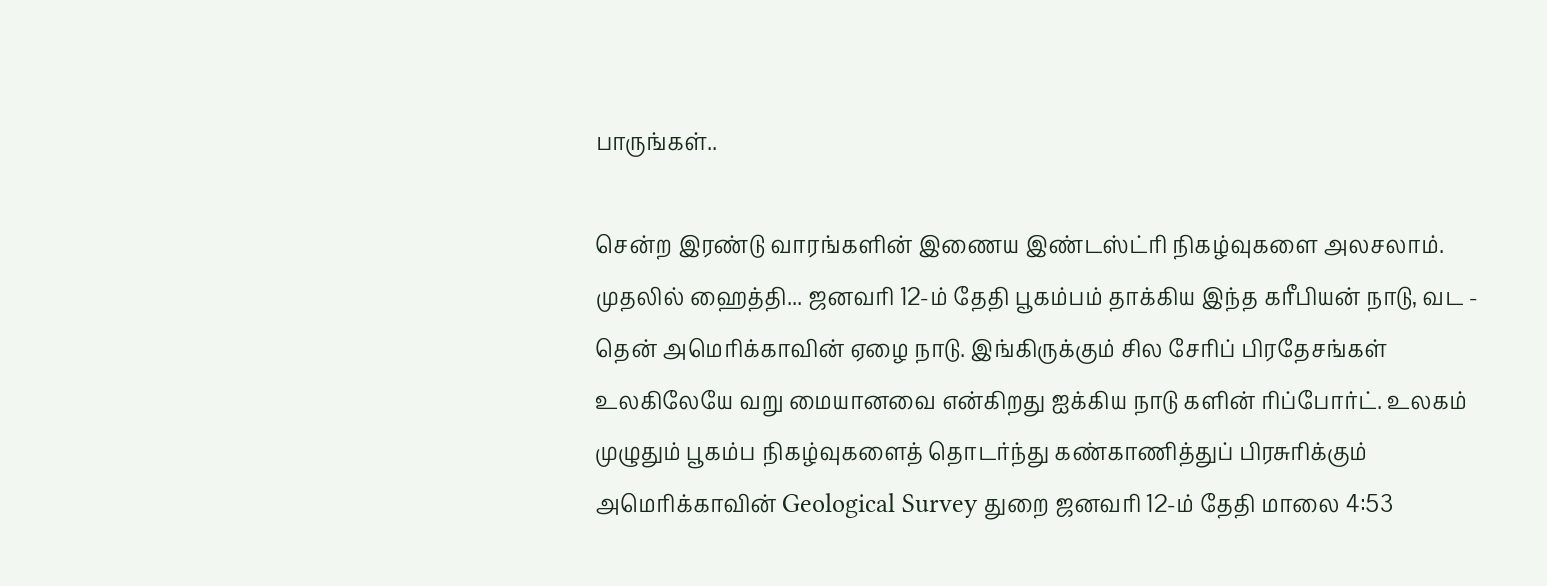பாருங்கள்..

சென்ற இரண்டு வாரங்களின் இணைய இண்டஸ்ட்ரி நிகழ்வுகளை அலசலாம். முதலில் ஹைத்தி... ஜனவரி 12-ம் தேதி பூகம்பம் தாக்கிய இந்த கரீபியன் நாடு, வட - தென் அமெரிக்காவின் ஏழை நாடு. இங்கிருக்கும் சில சேரிப் பிரதேசங்கள் உலகிலேயே வறு மையானவை என்கிறது ஐக்கிய நாடு களின் ரிப்போர்ட். உலகம் முழுதும் பூகம்ப நிகழ்வுகளைத் தொடர்ந்து கண்காணித்துப் பிரசுரிக்கும் அமெரிக்காவின் Geological Survey துறை ஜனவரி 12-ம் தேதி மாலை 4:53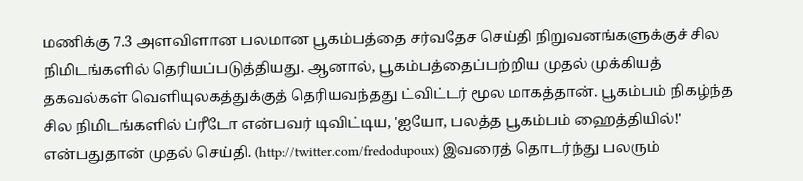மணிக்கு 7.3 அளவிளான பலமான பூகம்பத்தை சர்வதேச செய்தி நிறுவனங்களுக்குச் சில நிமிடங்களில் தெரியப்படுத்தியது. ஆனால், பூகம்பத்தைப்பற்றிய முதல் முக்கியத் தகவல்கள் வெளியுலகத்துக்குத் தெரியவந்தது ட்விட்டர் மூல மாகத்தான். பூகம்பம் நிகழ்ந்த சில நிமிடங்களில் ப்ரீடோ என்பவர் டிவிட்டிய, 'ஐயோ, பலத்த பூகம்பம் ஹைத்தியில்!' என்பதுதான் முதல் செய்தி. (http://twitter.com/fredodupoux) இவரைத் தொடர்ந்து பலரும்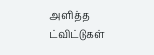அளித்த ட்விட்டுகள்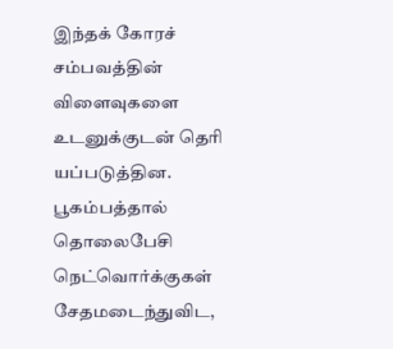இந்தக் கோரச் சம்பவத்தின் விளைவுகளை உடனுக்குடன் தெரி யப்படுத்தின. பூகம்பத்தால் தொலைபேசி நெட்வொர்க்குகள் சேதமடைந்துவிட,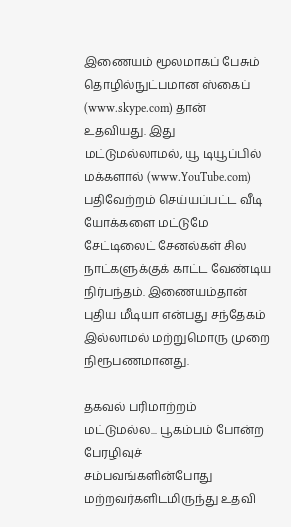இணையம் மூலமாகப் பேசும் தொழில்நுட்பமான ஸ்கைப் (www.skype.com) தான் உதவியது. இது மட்டுமல்லாமல், யூ டியூப்பில் மக்களால் (www.YouTube.com) பதிவேற்றம் செய்யப்பட்ட வீடி யோக்களை மட்டுமே சேட்டிலைட் சேனல்கள் சில நாட்களுக்குக் காட்ட வேண்டிய நிர்பந்தம். இணையம்தான் புதிய மீடியா என்பது சந்தேகம் இல்லாமல் மற்றுமொரு முறை நிரூபணமானது.

தகவல் பரிமாற்றம் மட்டுமல்ல... பூகம்பம் போன்ற பேரழிவுச் சம்பவங்களின்போது மற்றவர்களிடமிருந்து உதவி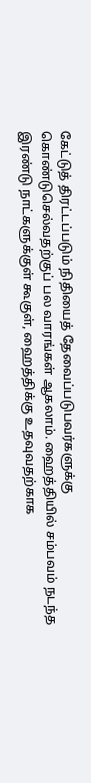கேட்டுத் திரட்டப்படும் நிதியைத் தேவைப்படுபவர்களுக்கு கொண்டுசெல்வதற்குப் பல வாரங்கள் ஆகலாம். ஹைத்தியில் சம்பவம் நடந்த இரண்டு நாட்களுக்குள் கூகுள், ஹைத்திக்கு உதவுவதற்காக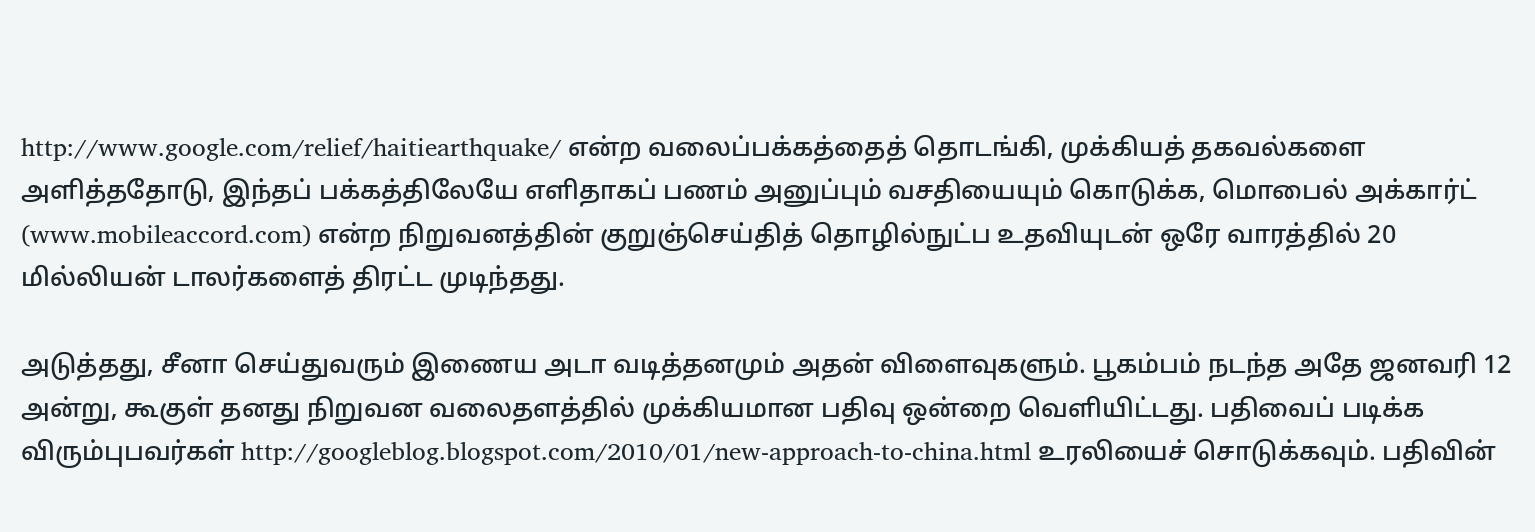http://www.google.com/relief/haitiearthquake/ என்ற வலைப்பக்கத்தைத் தொடங்கி, முக்கியத் தகவல்களை அளித்ததோடு, இந்தப் பக்கத்திலேயே எளிதாகப் பணம் அனுப்பும் வசதியையும் கொடுக்க, மொபைல் அக்கார்ட் (www.mobileaccord.com) என்ற நிறுவனத்தின் குறுஞ்செய்தித் தொழில்நுட்ப உதவியுடன் ஒரே வாரத்தில் 20 மில்லியன் டாலர்களைத் திரட்ட முடிந்தது.

அடுத்தது, சீனா செய்துவரும் இணைய அடா வடித்தனமும் அதன் விளைவுகளும். பூகம்பம் நடந்த அதே ஜனவரி 12 அன்று, கூகுள் தனது நிறுவன வலைதளத்தில் முக்கியமான பதிவு ஒன்றை வெளியிட்டது. பதிவைப் படிக்க விரும்புபவர்கள் http://googleblog.blogspot.com/2010/01/new-approach-to-china.html உரலியைச் சொடுக்கவும். பதிவின்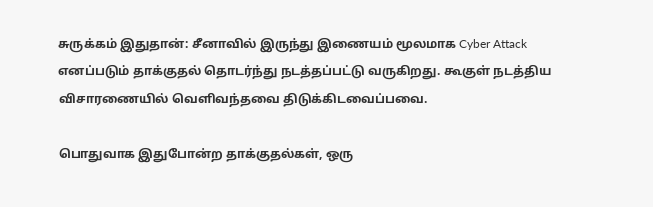சுருக்கம் இதுதான்: சீனாவில் இருந்து இணையம் மூலமாக Cyber Attack எனப்படும் தாக்குதல் தொடர்ந்து நடத்தப்பட்டு வருகிறது. கூகுள் நடத்திய விசாரணையில் வெளிவந்தவை திடுக்கிடவைப்பவை.

பொதுவாக இதுபோன்ற தாக்குதல்கள், ஒரு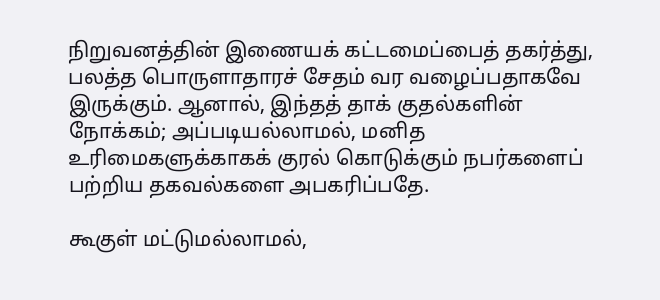நிறுவனத்தின் இணையக் கட்டமைப்பைத் தகர்த்து, பலத்த பொருளாதாரச் சேதம் வர வழைப்பதாகவே இருக்கும். ஆனால், இந்தத் தாக் குதல்களின் நோக்கம்; அப்படியல்லாமல், மனித உரிமைகளுக்காகக் குரல் கொடுக்கும் நபர்களைப் பற்றிய தகவல்களை அபகரிப்பதே.

கூகுள் மட்டுமல்லாமல்,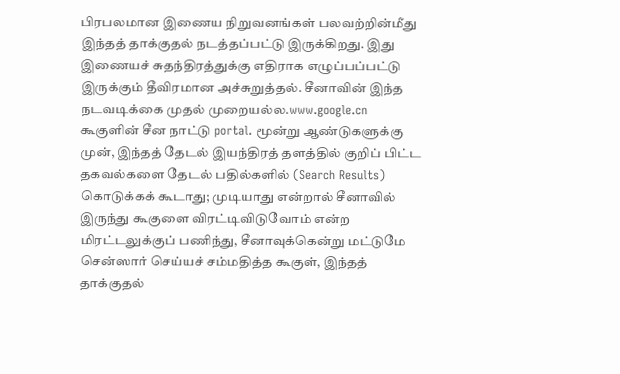பிரபலமான இணைய நிறுவனங்கள் பலவற்றின்மீது இந்தத் தாக்குதல் நடத்தப்பட்டு இருக்கிறது. இது இணையச் சுதந்திரத்துக்கு எதிராக எழுப்பப்பட்டு இருக்கும் தீவிரமான அச்சுறுத்தல். சீனாவின் இந்த நடவடிக்கை முதல் முறையல்ல.www.google.cn கூகுளின் சீன நாட்டு portal. மூன்று ஆண்டுகளுக்கு முன், இந்தத் தேடல் இயந்திரத் தளத்தில் குறிப் பிட்ட தகவல்களை தேடல் பதில்களில் (Search Results) கொடுக்கக் கூடாது; முடியாது என்றால் சீனாவில் இருந்து கூகுளை விரட்டிவிடுவோம் என்ற மிரட்டலுக்குப் பணிந்து, சீனாவுக்கென்று மட்டுமே சென்ஸார் செய்யச் சம்மதித்த கூகுள், இந்தத் தாக்குதல்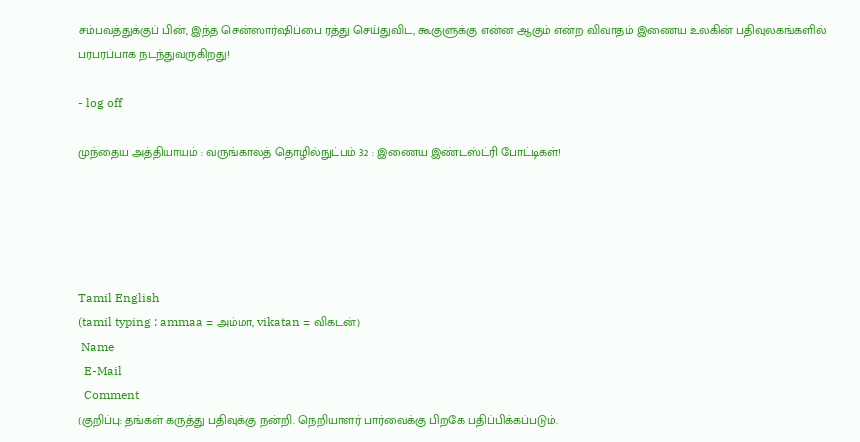சம்பவத்துக்குப் பின், இந்த சென்ஸார்ஷிப்பை ரத்து செய்துவிட, கூகுளுக்கு என்ன ஆகும் என்ற விவாதம் இணைய உலகின் பதிவுலகங்களில் பரபரப்பாக நடந்துவருகிறது!

- log off

முந்தைய அத்தியாயம் : வருங்காலத் தொழில்நுட்பம் 32 : இணைய இண்டஸ்ட்ரி போட்டிகள்!





Tamil English
(tamil typing : ammaa = அம்மா, vikatan = விகடன்)
 Name
  E-Mail
  Comment
(குறிப்பு: தங்கள் கருத்து பதிவுக்கு நன்றி. நெறியாளர் பார்வைக்கு பிறகே பதிப்பிக்கப்படும்.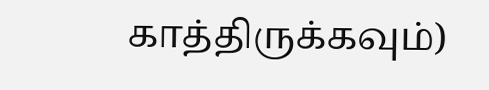காத்திருக்கவும்)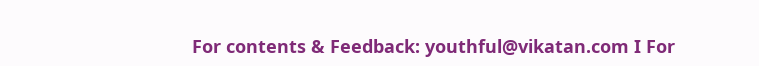For contents & Feedback: youthful@vikatan.com I For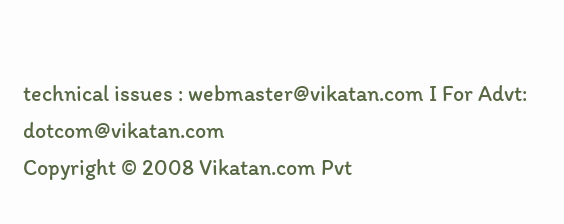technical issues : webmaster@vikatan.com I For Advt: dotcom@vikatan.com
Copyright © 2008 Vikatan.com Pvt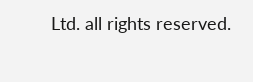Ltd. all rights reserved.